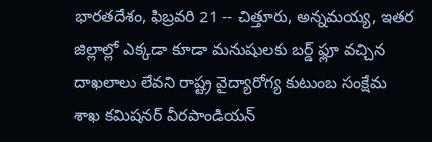భారతదేశం, ఫిబ్రవరి 21 -- చిత్తూరు, అన్నమయ్య, ఇతర జిల్లాల్లో ఎక్కడా కూడా మనుషులకు బర్డ్ ఫ్లూ వచ్చిన దాఖలాలు లేవని రాష్ట్ర వైద్యారోగ్య కుటుంబ సంక్షేమ శాఖ కమిషనర్ వీరపాండియన్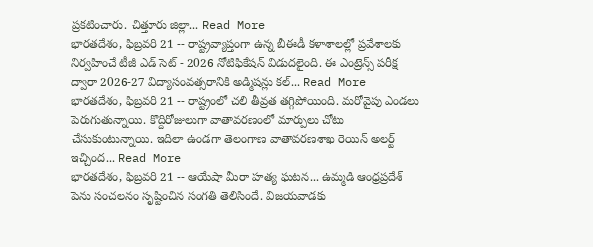ప్రకటించారు. చిత్తూరు జిల్లా... Read More
భారతదేశం, ఫిబ్రవరి 21 -- రాష్ట్రవ్యాప్తంగా ఉన్న బీఈడీ కళాశాలల్లో ప్రవేశాలకు నిర్వహించే టీజీ ఎడ్ సెట్ - 2026 నోటిఫికేషన్ విడుదలైంది. ఈ ఎంట్రెన్స్ పరీక్ష ద్వారా 2026-27 విద్యాసంవత్సరానికి అడ్మిషన్లు కల్... Read More
భారతదేశం, ఫిబ్రవరి 21 -- రాష్ట్రంలో చలి తీవ్రత తగ్గిపోయింది. మరోవైపు ఎండలు పెరుగుతున్నాయి. కొద్దిరోజులుగా వాతావరణంలో మార్పులు చోటు చేసుకుంటున్నాయి. ఇదిలా ఉండగా తెలంగాణ వాతావరణశాఖ రెయిన్ అలర్ట్ ఇచ్చింద... Read More
భారతదేశం, ఫిబ్రవరి 21 -- ఆయేషా మీరా హత్య ఘటన... ఉమ్మడి ఆంధ్రప్రదేశ్ పెను సంచలనం సృష్టించిన సంగతి తెలిసిందే. విజయవాడకు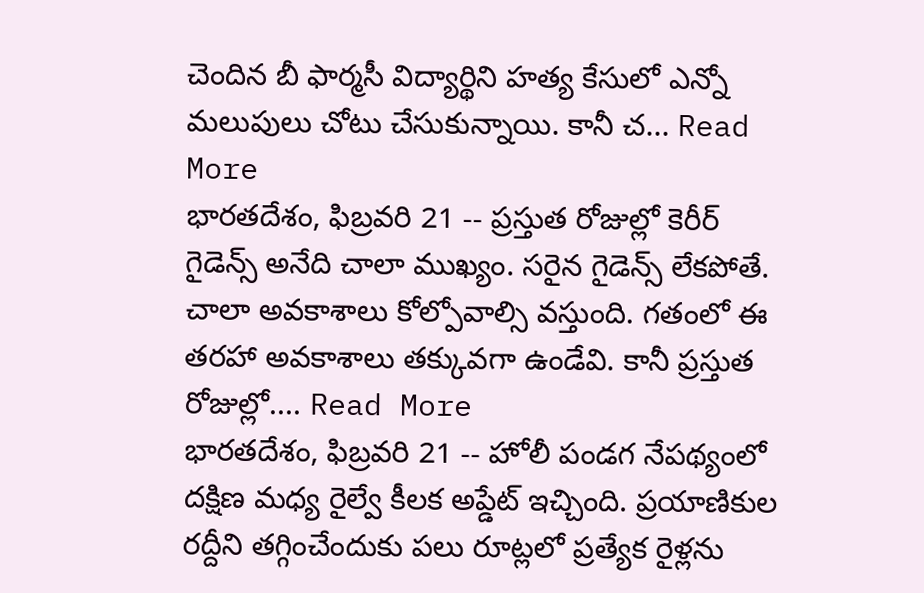చెందిన బీ ఫార్మసీ విద్యార్థిని హత్య కేసులో ఎన్నో మలుపులు చోటు చేసుకున్నాయి. కానీ చ... Read More
భారతదేశం, ఫిబ్రవరి 21 -- ప్రస్తుత రోజుల్లో కెరీర్ గైడెన్స్ అనేది చాలా ముఖ్యం. సరైన గైడెన్స్ లేకపోతే. చాలా అవకాశాలు కోల్పోవాల్సి వస్తుంది. గతంలో ఈ తరహా అవకాశాలు తక్కువగా ఉండేవి. కానీ ప్రస్తుత రోజుల్లో.... Read More
భారతదేశం, ఫిబ్రవరి 21 -- హోలీ పండగ నేపథ్యంలో దక్షిణ మధ్య రైల్వే కీలక అప్డేట్ ఇచ్చింది. ప్రయాణికుల రద్దీని తగ్గించేందుకు పలు రూట్లలో ప్రత్యేక రైళ్లను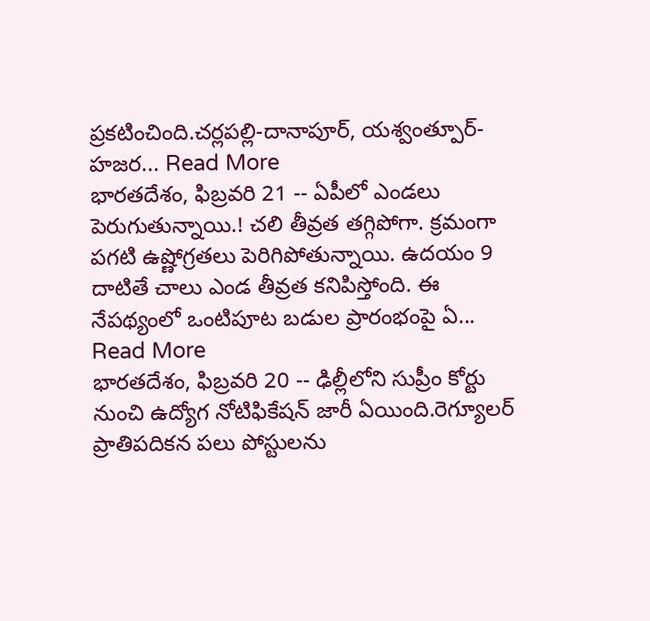ప్రకటించింది.చర్లపల్లి-దానాపూర్, యశ్వంత్పూర్-హజర... Read More
భారతదేశం, ఫిబ్రవరి 21 -- ఏపీలో ఎండలు పెరుగుతున్నాయి.! చలి తీవ్రత తగ్గిపోగా. క్రమంగా పగటి ఉష్ణోగ్రతలు పెరిగిపోతున్నాయి. ఉదయం 9 దాటితే చాలు ఎండ తీవ్రత కనిపిస్తోంది. ఈ నేపథ్యంలో ఒంటిపూట బడుల ప్రారంభంపై ఏ... Read More
భారతదేశం, ఫిబ్రవరి 20 -- ఢిల్లీలోని సుప్రీం కోర్టు నుంచి ఉద్యోగ నోటిఫికేషన్ జారీ ఏయింది.రెగ్యూలర్ ప్రాతిపదికన పలు పోస్టులను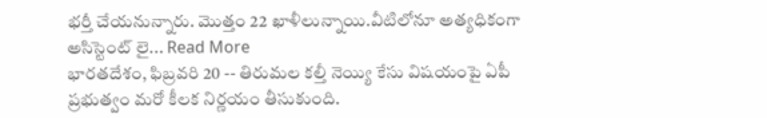భర్తీ చేయనున్నారు. మొత్తం 22 ఖాళీలున్నాయి.వీటిలోనూ అత్యధికంగా అసిస్టెంట్ లై... Read More
భారతదేశం, ఫిబ్రవరి 20 -- తిరుమల కల్తీ నెయ్యి కేసు విషయంపై ఏపీ ప్రభుత్వం మరో కీలక నిర్ణయం తీసుకుంది.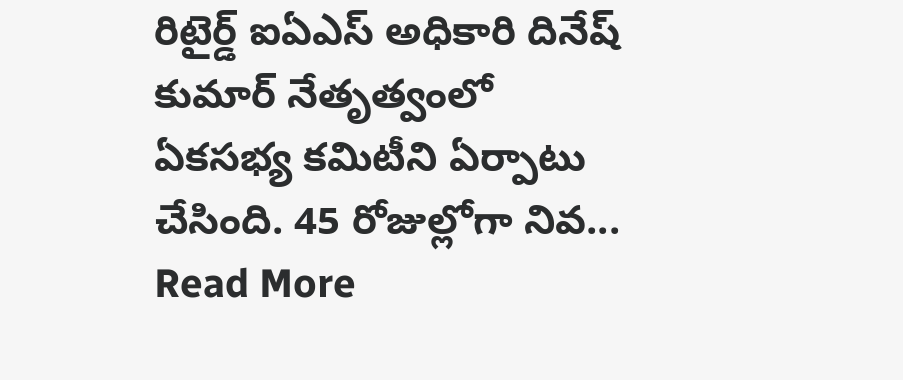రిటైర్డ్ ఐఏఎస్ అధికారి దినేష్ కుమార్ నేతృత్వంలో ఏకసభ్య కమిటీని ఏర్పాటు చేసింది. 45 రోజుల్లోగా నివ... Read More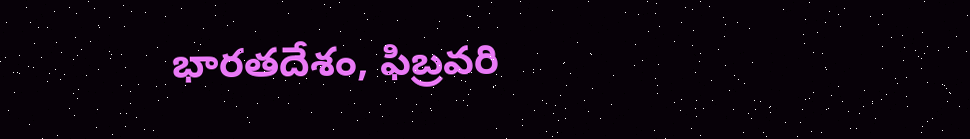భారతదేశం, ఫిబ్రవరి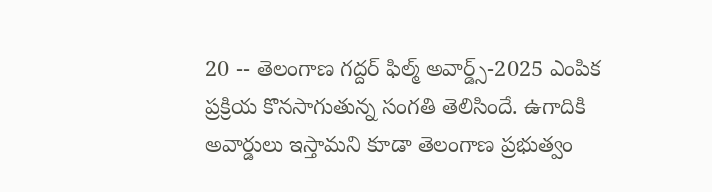20 -- తెలంగాణ గద్దర్ ఫిల్మ్ అవార్డ్స్-2025 ఎంపిక ప్రక్రియ కొనసాగుతున్న సంగతి తెలిసిందే. ఉగాదికి అవార్డులు ఇస్తామని కూడా తెలంగాణ ప్రభుత్వం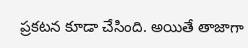ప్రకటన కూడా చేసింది. అయితే తాజాగా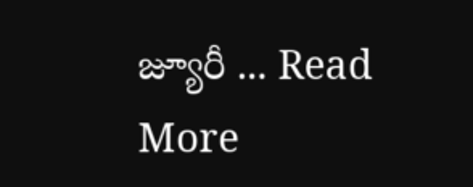జ్యూరీ ... Read More